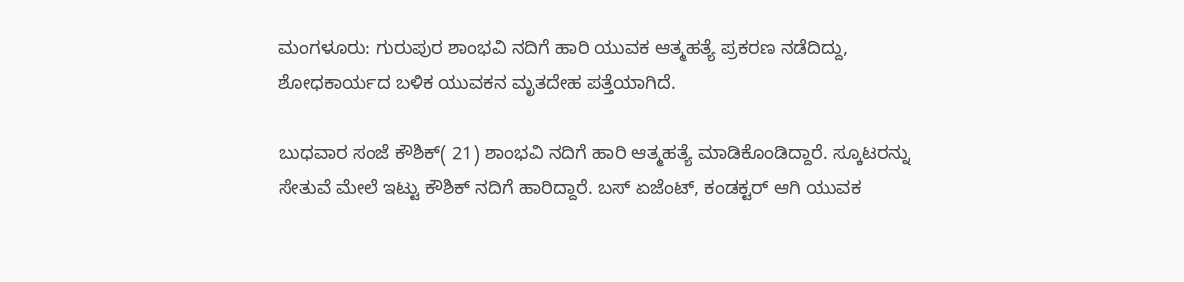ಮಂಗಳೂರು: ಗುರುಪುರ ಶಾಂಭವಿ ನದಿಗೆ ಹಾರಿ ಯುವಕ ಆತ್ಮಹತ್ಯೆ ಪ್ರಕರಣ ನಡೆದಿದ್ದು, ಶೋಧಕಾರ್ಯದ ಬಳಿಕ ಯುವಕನ ಮೃತದೇಹ ಪತ್ತೆಯಾಗಿದೆ.

ಬುಧವಾರ ಸಂಜೆ ಕೌಶಿಕ್( 21) ಶಾಂಭವಿ ನದಿಗೆ ಹಾರಿ ಆತ್ಮಹತ್ಯೆ ಮಾಡಿಕೊಂಡಿದ್ದಾರೆ. ಸ್ಕೂಟರನ್ನು ಸೇತುವೆ ಮೇಲೆ ಇಟ್ಟು ಕೌಶಿಕ್ ನದಿಗೆ ಹಾರಿದ್ದಾರೆ. ಬಸ್ ಏಜೆಂಟ್, ಕಂಡಕ್ಟರ್ ಆಗಿ ಯುವಕ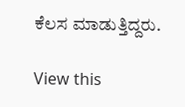ಕೆಲಸ ಮಾಡುತ್ತಿದ್ದರು.

View this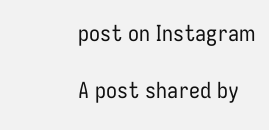post on Instagram

A post shared by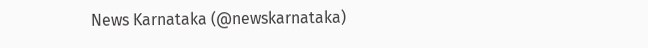News Karnataka (@newskarnataka)